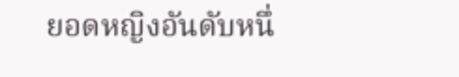ยอดหญิงอันดับหนึ่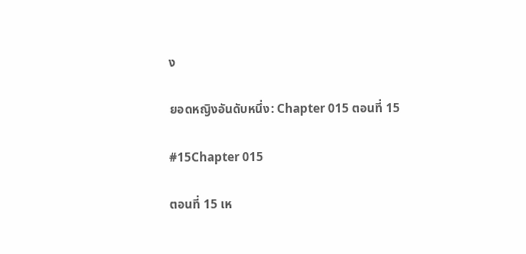ง

ยอดหญิงอันดับหนึ่ง: Chapter 015 ตอนที่ 15

#15Chapter 015

ตอนที่ 15 เห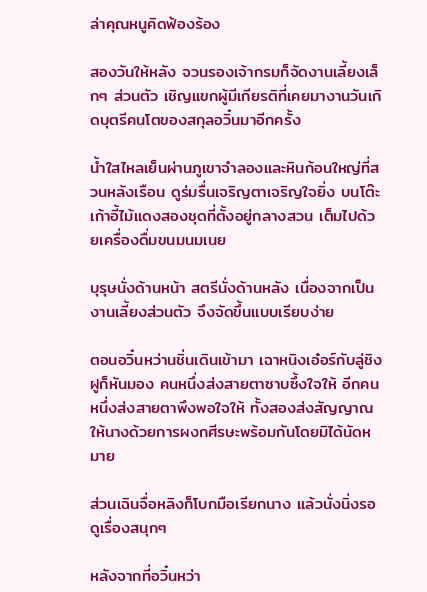ล่าคุณหนูคิดฟ้องร้อง

สองวันให้หลัง จวนรองเจ้ากรมก็จัดงานเลี้ยงเล็กๆ ส่วนตัว เชิญแขกผู้มีเกียรติที่เคยมางานวันเกิดบุตรีคนโตของสกุลอวิ๋นมาอีกครั้ง

น้ำใสไหลเย็นผ่านภูเขาจำลองและหินก้อนใหญ่ที่สวนหลังเรือน ดูร่มรื่นเจริญตาเจริญใจยิ่ง บนโต๊ะเก้าอี้ไม้แดงสองชุดที่ตั้งอยู่กลางสวน เต็มไปด้วยเครื่องดื่มขนมนมเนย

บุรุษนั่งด้านหน้า สตรีนั่งด้านหลัง เนื่องจากเป็นงานเลี้ยงส่วนตัว จึงจัดขึ้นแบบเรียบง่าย

ตอนอวิ๋นหว่านชิ่นเดินเข้ามา เฉาหนิงเอ๋อร์กับลู่ชิงฝูก็หันมอง คนหนึ่งส่งสายตาซาบซึ้งใจให้ อีกคนหนึ่งส่งสายตาพึงพอใจให้ ทั้งสองส่งสัญญาณให้นางด้วยการผงกศีรษะพร้อมกันโดยมิได้นัดหมาย

ส่วนเฉินจื่อหลิงก็โบกมือเรียกนาง แล้วนั่งนิ่งรอดูเรื่องสนุกๆ

หลังจากที่อวิ๋นหว่า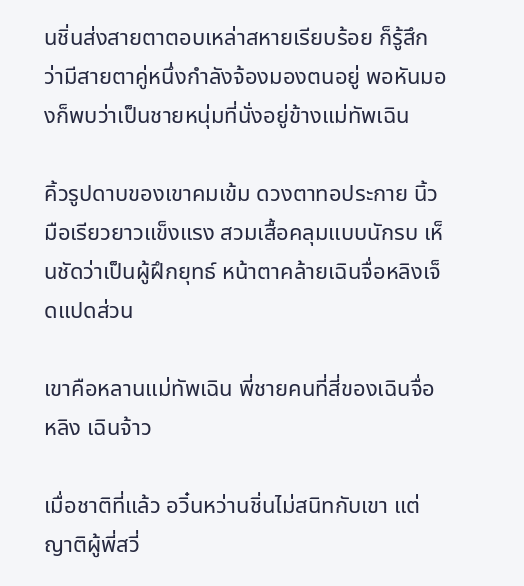นชิ่นส่งสายตาตอบเหล่าสหายเรียบร้อย ก็รู้สึกว่ามีสายตาคู่หนึ่งกำลังจ้องมองตนอยู่ พอหันมองก็พบว่าเป็นชายหนุ่มที่นั่งอยู่ข้างแม่ทัพเฉิน

คิ้วรูปดาบของเขาคมเข้ม ดวงตาทอประกาย นิ้วมือเรียวยาวแข็งแรง สวมเสื้อคลุมแบบนักรบ เห็นชัดว่าเป็นผู้ฝึกยุทธ์ หน้าตาคล้ายเฉินจื่อหลิงเจ็ดแปดส่วน

เขาคือหลานแม่ทัพเฉิน พี่ชายคนที่สี่ของเฉินจื่อหลิง เฉินจ้าว

เมื่อชาติที่แล้ว อวิ๋นหว่านชิ่นไม่สนิทกับเขา แต่ญาติผู้พี่สวี่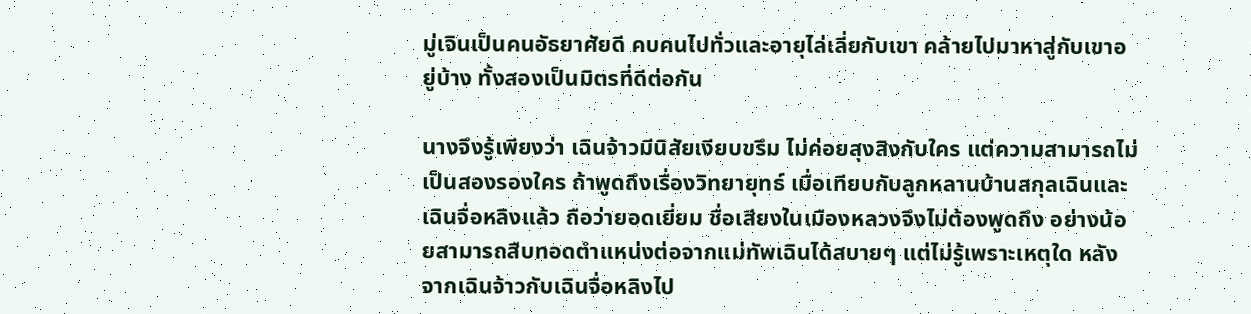มู่เจินเป็นคนอัธยาศัยดี คบคนไปทั่วและอายุไล่เลี่ยกับเขา คล้ายไปมาหาสู่กับเขาอยู่บ้าง ทั้งสองเป็นมิตรที่ดีต่อกัน

นางจึงรู้เพียงว่า เฉินจ้าวมีนิสัยเงียบขรึม ไม่ค่อยสุงสิงกับใคร แต่ความสามารถไม่เป็นสองรองใคร ถ้าพูดถึงเรื่องวิทยายุทธ์ เมื่อเทียบกับลูกหลานบ้านสกุลเฉินและเฉินจื่อหลิงแล้ว ถือว่ายอดเยี่ยม ชื่อเสียงในเมืองหลวงจึงไม่ต้องพูดถึง อย่างน้อยสามารถสืบทอดตำแหน่งต่อจากแม่ทัพเฉินได้สบายๆ แต่ไม่รู้เพราะเหตุใด หลังจากเฉินจ้าวกับเฉินจื่อหลิงไป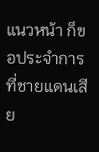แนวหน้า ก็ขอประจำการที่ชายแดนเสีย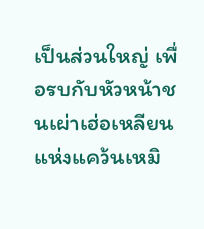เป็นส่วนใหญ่ เพื่อรบกับหัวหน้าชนเผ่าเฮ่อเหลียนแห่งแคว้นเหมิ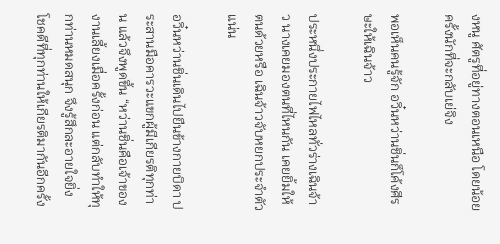งหนู ศัตรูที่อยู่ทางตอนเหนือ โดยน้อยครั้งนักที่จะกลับเย่จิง

พอเห็นคนรู้จัก อวิ๋นหว่านชิ่นก็โค้งศีรษะให้เฉินจ้าว

ประหนึ่งประกายไฟไหลทั่วร่างเฉินจ้าว นางเคยมองตนที่ไหนกัน เคยยิ้มให้ตนด้วยหรือ เฉินจ้าวจับหยกประจำตัวแน่น

อวิ๋นหว่านชิ่นเดินไปยืนข้างกายบิดา ประสานมือคารวะแขกผู้มีเกียรติทุกท่าน แล้วจึงพูดขึ้น “หว่านชิ่นคือเจ้าของงานเลี้ยงเมื่อครั้งก่อน แต่กลับทำให้ทุกท่านหมดสนุก จึงรู้สึกละอายใจยิ่ง โชคดีที่ทุกท่านให้เกียรติมากันอีกครั้ง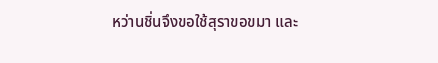หว่านชิ่นจึงขอใช้สุราขอขมา และ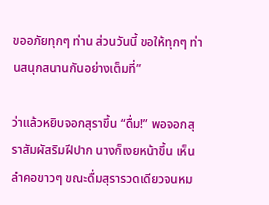ขออภัยทุกๆ ท่าน ส่วนวันนี้ ขอให้ทุกๆ ท่านสนุกสนานกันอย่างเต็มที่”

ว่าแล้วหยิบจอกสุราขึ้น “ดื่ม!” พอจอกสุราสัมผัสริมฝีปาก นางก็เงยหน้าขึ้น เห็นลำคอขาวๆ ขณะดื่มสุรารวดเดียวจนหม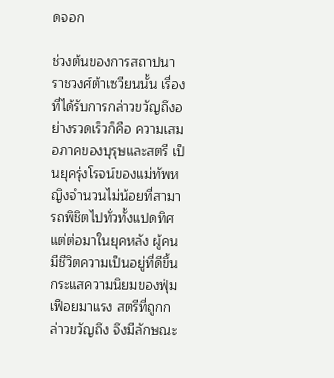ดจอก

ช่วงต้นของการสถาปนาราชวงศ์ต้าเซวียนนั้น เรื่องที่ได้รับการกล่าวขวัญถึงอย่างรวดเร็วก็คือ ความเสมอภาคของบุรุษและสตรี เป็นยุครุ่งโรจน์ของแม่ทัพหญิงจำนวนไม่น้อยที่สามารถพิชิตไปทั่วทั้งแปดทิศ แต่ต่อมาในยุคหลัง ผู้คนมีชีวิตความเป็นอยู่ที่ดีขึ้น กระแสความนิยมของฟุ่มเฟือยมาแรง สตรีที่ถูกกล่าวขวัญถึง จึงมีลักษณะ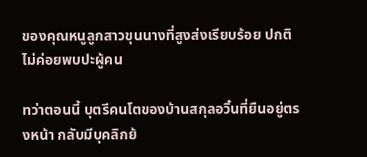ของคุณหนูลูกสาวขุนนางที่สูงส่งเรียบร้อย ปกติไม่ค่อยพบปะผู้คน

ทว่าตอนนี้ บุตรีคนโตของบ้านสกุลอวิ๋นที่ยืนอยู่ตรงหน้า กลับมีบุคลิกย้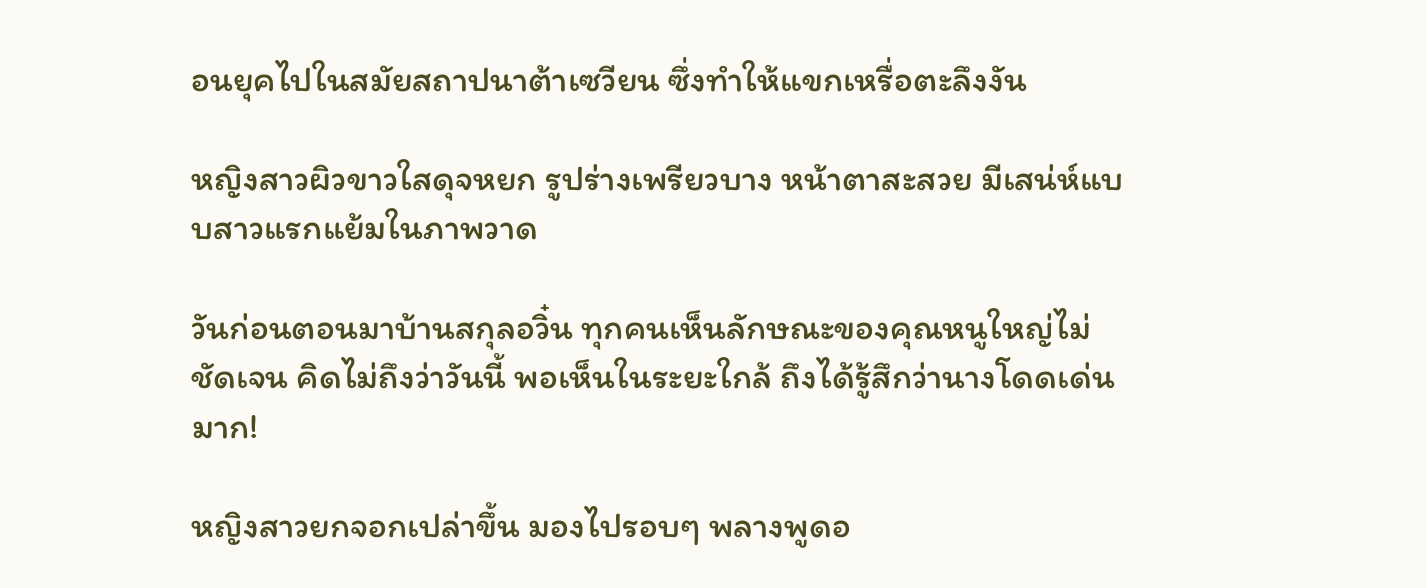อนยุคไปในสมัยสถาปนาต้าเซวียน ซึ่งทำให้แขกเหรื่อตะลึงงัน

หญิงสาวผิวขาวใสดุจหยก รูปร่างเพรียวบาง หน้าตาสะสวย มีเสน่ห์แบบสาวแรกแย้มในภาพวาด

วันก่อนตอนมาบ้านสกุลอวิ๋น ทุกคนเห็นลักษณะของคุณหนูใหญ่ไม่ชัดเจน คิดไม่ถึงว่าวันนี้ พอเห็นในระยะใกล้ ถึงได้รู้สึกว่านางโดดเด่นมาก!

หญิงสาวยกจอกเปล่าขึ้น มองไปรอบๆ พลางพูดอ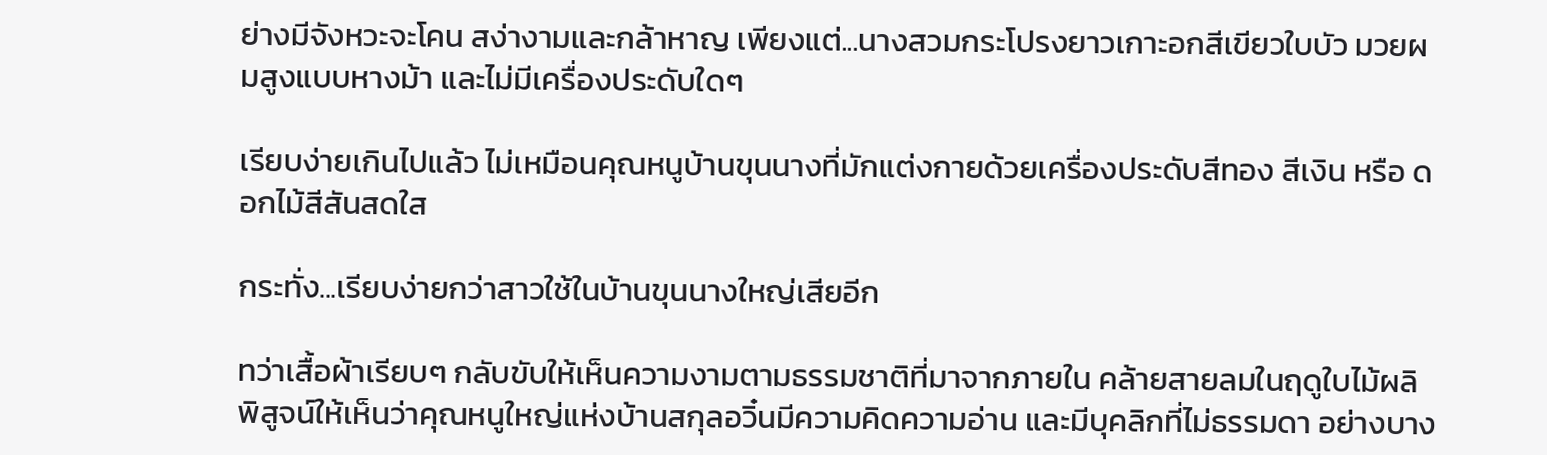ย่างมีจังหวะจะโคน สง่างามและกล้าหาญ เพียงแต่...นางสวมกระโปรงยาวเกาะอกสีเขียวใบบัว มวยผมสูงแบบหางม้า และไม่มีเครื่องประดับใดๆ

เรียบง่ายเกินไปแล้ว ไม่เหมือนคุณหนูบ้านขุนนางที่มักแต่งกายด้วยเครื่องประดับสีทอง สีเงิน หรือ ดอกไม้สีสันสดใส

กระทั่ง...เรียบง่ายกว่าสาวใช้ในบ้านขุนนางใหญ่เสียอีก

ทว่าเสื้อผ้าเรียบๆ กลับขับให้เห็นความงามตามธรรมชาติที่มาจากภายใน คล้ายสายลมในฤดูใบไม้ผลิ พิสูจน์ให้เห็นว่าคุณหนูใหญ่แห่งบ้านสกุลอวิ๋นมีความคิดความอ่าน และมีบุคลิกที่ไม่ธรรมดา อย่างบาง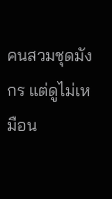คนสวมชุดมังกร แต่ดูไม่เหมือน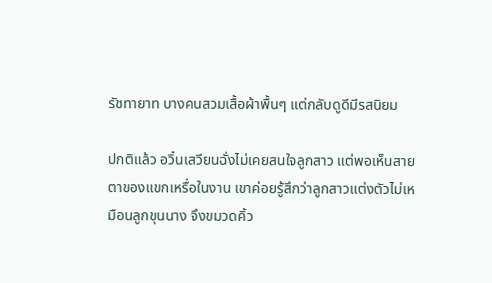รัชทายาท บางคนสวมเสื้อผ้าพื้นๆ แต่กลับดูดีมีรสนิยม

ปกติแล้ว อวิ๋นเสวียนฉั่งไม่เคยสนใจลูกสาว แต่พอเห็นสายตาของแขกเหรื่อในงาน เขาค่อยรู้สึกว่าลูกสาวแต่งตัวไม่เหมือนลูกขุนนาง จึงขมวดคิ้ว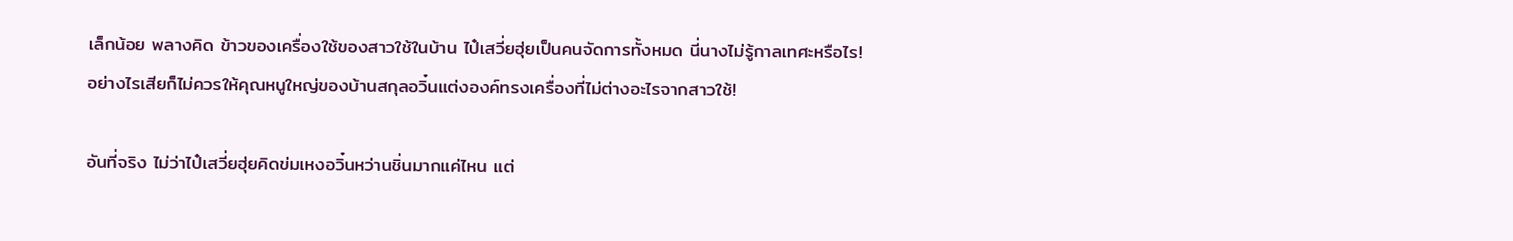เล็กน้อย พลางคิด ข้าวของเครื่องใช้ของสาวใช้ในบ้าน ไป๋เสวี่ยฮุ่ยเป็นคนจัดการทั้งหมด นี่นางไม่รู้กาลเทศะหรือไร! อย่างไรเสียก็ไม่ควรให้คุณหนูใหญ่ของบ้านสกุลอวิ๋นแต่งองค์ทรงเครื่องที่ไม่ต่างอะไรจากสาวใช้!

อันที่จริง ไม่ว่าไป๋เสวี่ยฮุ่ยคิดข่มเหงอวิ๋นหว่านชิ่นมากแค่ไหน แต่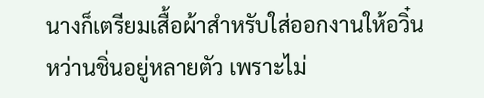นางก็เตรียมเสื้อผ้าสำหรับใส่ออกงานให้อวิ๋นหว่านชิ่นอยู่หลายตัว เพราะไม่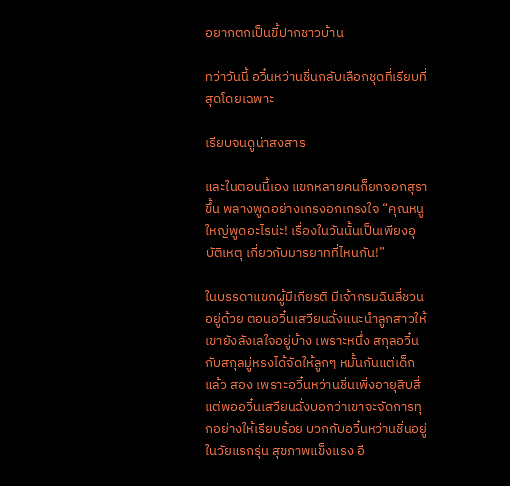อยากตกเป็นขี้ปากชาวบ้าน

ทว่าวันนี้ อวิ๋นหว่านชิ่นกลับเลือกชุดที่เรียบที่สุดโดยเฉพาะ

เรียบจนดูน่าสงสาร

และในตอนนี้เอง แขกหลายคนก็ยกจอกสุราขึ้น พลางพูดอย่างเกรงอกเกรงใจ “คุณหนูใหญ่พูดอะไรน่ะ! เรื่องในวันนั้นเป็นเพียงอุบัติเหตุ เกี่ยวกับมารยาทที่ไหนกัน!”

ในบรรดาแขกผู้มีเกียรติ มีเจ้ากรมฉินลี่ชวนอยู่ด้วย ตอนอวิ๋นเสวียนฉั่งแนะนำลูกสาวให้ เขายังลังเลใจอยู่บ้าง เพราะหนึ่ง สกุลอวิ๋นกับสกุลมู่หรงได้จัดให้ลูกๆ หมั้นกันแต่เด็กแล้ว สอง เพราะอวิ๋นหว่านชิ่นเพิ่งอายุสิบสี่ แต่พออวิ๋นเสวียนฉั่งบอกว่าเขาจะจัดการทุกอย่างให้เรียบร้อย บวกกับอวิ๋นหว่านชิ่นอยู่ในวัยแรกรุ่น สุขภาพแข็งแรง อี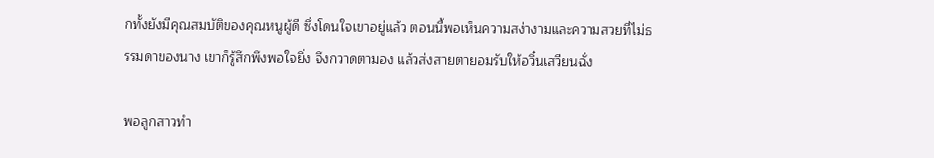กทั้งยังมีคุณสมบัติของคุณหนูผู้ดี ซึ่งโดนใจเขาอยู่แล้ว ตอนนี้พอเห็นความสง่างามและความสวยที่ไม่ธรรมดาของนาง เขาก็รู้สึกพึงพอใจยิ่ง จึงกวาดตามอง แล้วส่งสายตายอมรับให้อวิ๋นเสวียนฉั่ง

พอลูกสาวทำ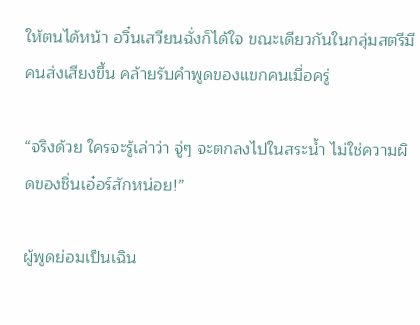ให้ตนได้หน้า อวิ๋นเสวียนฉั่งก็ได้ใจ ขณะเดียวกันในกลุ่มสตรีมีคนส่งเสียงขึ้น คล้ายรับคำพูดของแขกคนเมื่อครู่

“จริงด้วย ใครจะรู้เล่าว่า จู่ๆ จะตกลงไปในสระน้ำ ไม่ใช่ความผิดของชิ่นเอ๋อร์สักหน่อย!”

ผู้พูดย่อมเป็นเฉิน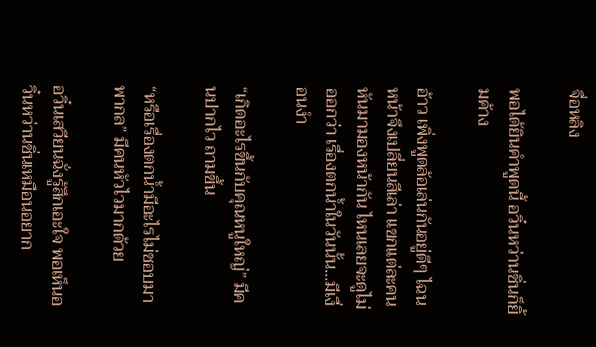จื่อหลิง

พอได้ยินคำพูดนี้ อวิ๋นหว่านชิ่นก็ยิ้มค้าง

อ้าว เพิ่งพูดล้อเล่นกันอยู่ดีๆ ไฉนหน้าจึงเปลี่ยนสีเล่า แขกแต่ละคนหันมามองหน้ากัน ไหนเลยจะดูไม่ออกว่า เรื่องตกน้ำในวันนั้น...มีเงื่อนงำ

“เกิดอะไรขึ้นกับคุณหนูใหญ่” มีคนปากไว ถามขึ้น

“หรือเรื่องตกน้ำมีอะไรไม่ชอบมาพากล” มีคนหัวไวมากด้วย

อวิ๋นเสวียนฉั่งรู้สึกเอะใจ พอเห็นอวิ๋นหว่านชิ่นเหมือนอยาก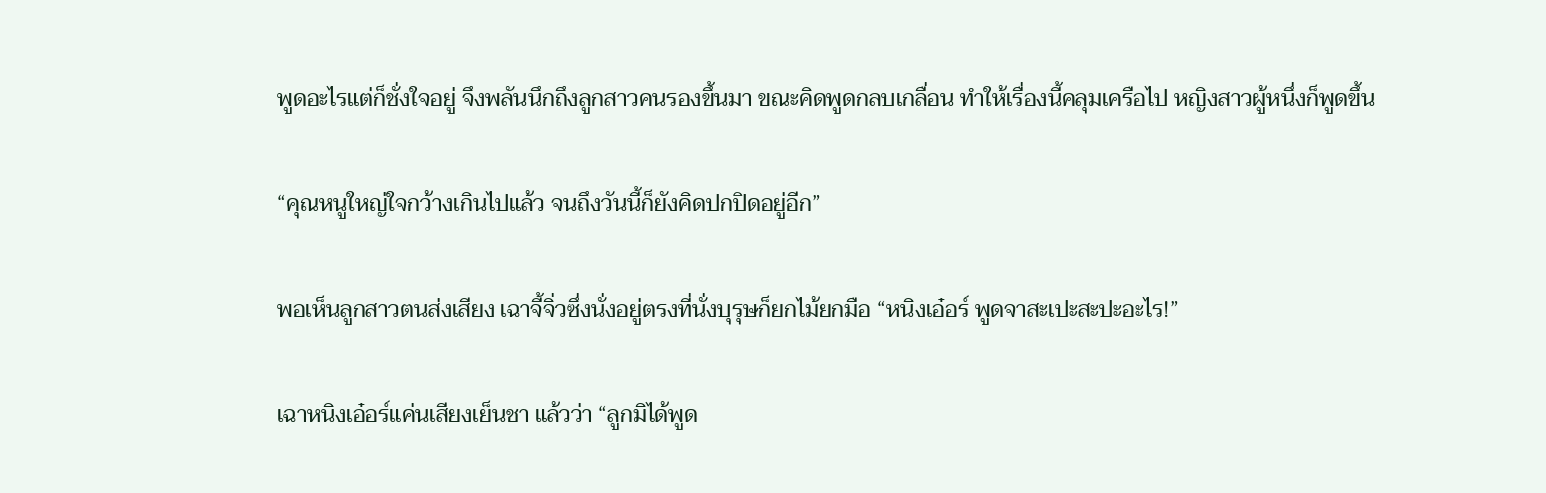พูดอะไรแต่ก็ชั่งใจอยู่ จึงพลันนึกถึงลูกสาวคนรองขึ้นมา ขณะคิดพูดกลบเกลื่อน ทำให้เรื่องนี้คลุมเครือไป หญิงสาวผู้หนึ่งก็พูดขึ้น

“คุณหนูใหญ่ใจกว้างเกินไปแล้ว จนถึงวันนี้ก็ยังคิดปกปิดอยู่อีก”

พอเห็นลูกสาวตนส่งเสียง เฉาจี้จิ่วซึ่งนั่งอยู่ตรงที่นั่งบุรุษก็ยกไม้ยกมือ “หนิงเอ๋อร์ พูดจาสะเปะสะปะอะไร!”

เฉาหนิงเอ๋อร์แค่นเสียงเย็นชา แล้วว่า “ลูกมิได้พูด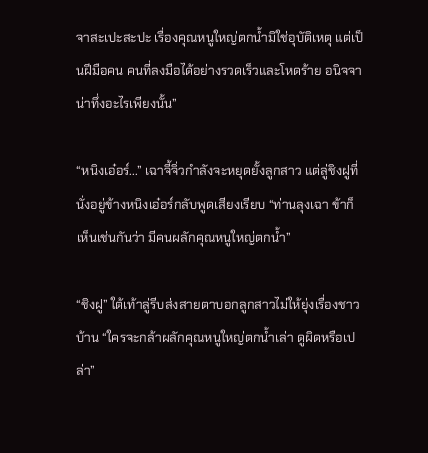จาสะเปะสะปะ เรื่องคุณหนูใหญ่ตกน้ำมิใช่อุบัติเหตุ แต่เป็นฝีมือคน คนที่ลงมือได้อย่างรวดเร็วและโหดร้าย อนิจจา น่าทึ่งอะไรเพียงนั้น”

“หนิงเอ๋อร์...” เฉาจี้จิ่วกำลังจะหยุดยั้งลูกสาว แต่ลู่ชิงฝูที่นั่งอยู่ข้างหนิงเอ๋อร์กลับพูดเสียงเรียบ “ท่านลุงเฉา ข้าก็เห็นเช่นกันว่า มีคนผลักคุณหนูใหญ่ตกน้ำ”

“ชิงฝู” ใต้เท้าลู่รีบส่งสายตาบอกลูกสาวไม่ให้ยุ่งเรื่องชาวบ้าน “ใครจะกล้าผลักคุณหนูใหญ่ตกน้ำเล่า ดูผิดหรือเปล่า”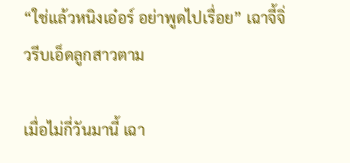“ใช่แล้วหนิงเอ๋อร์ อย่าพูดไปเรื่อย” เฉาจี้จิ่วรีบเอ็ดลูกสาวตาม

เมื่อไม่กี่วันมานี้ เฉา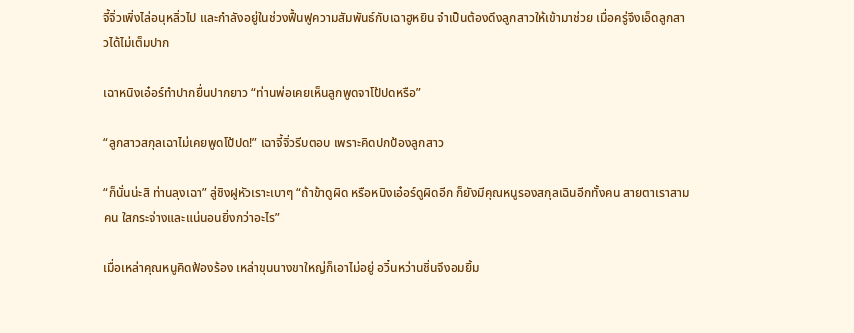จี้จิ่วเพิ่งไล่อนุหลิ่วไป และกำลังอยู่ในช่วงฟื้นฟูความสัมพันธ์กับเฉาฮูหยิน จำเป็นต้องดึงลูกสาวให้เข้ามาช่วย เมื่อครู่จึงเอ็ดลูกสาวได้ไม่เต็มปาก

เฉาหนิงเอ๋อร์ทำปากยื่นปากยาว “ท่านพ่อเคยเห็นลูกพูดจาโป้ปดหรือ”

“ลูกสาวสกุลเฉาไม่เคยพูดโป้ปด!” เฉาจี้จิ่วรีบตอบ เพราะคิดปกป้องลูกสาว

“ก็นั่นน่ะสิ ท่านลุงเฉา” ลู่ชิงฝูหัวเราะเบาๆ “ถ้าข้าดูผิด หรือหนิงเอ๋อร์ดูผิดอีก ก็ยังมีคุณหนูรองสกุลเฉินอีกทั้งคน สายตาเราสามคน ใสกระจ่างและแน่นอนยิ่งกว่าอะไร”

เมื่อเหล่าคุณหนูคิดฟ้องร้อง เหล่าขุนนางขาใหญ่ก็เอาไม่อยู่ อวิ๋นหว่านชิ่นจึงอมยิ้ม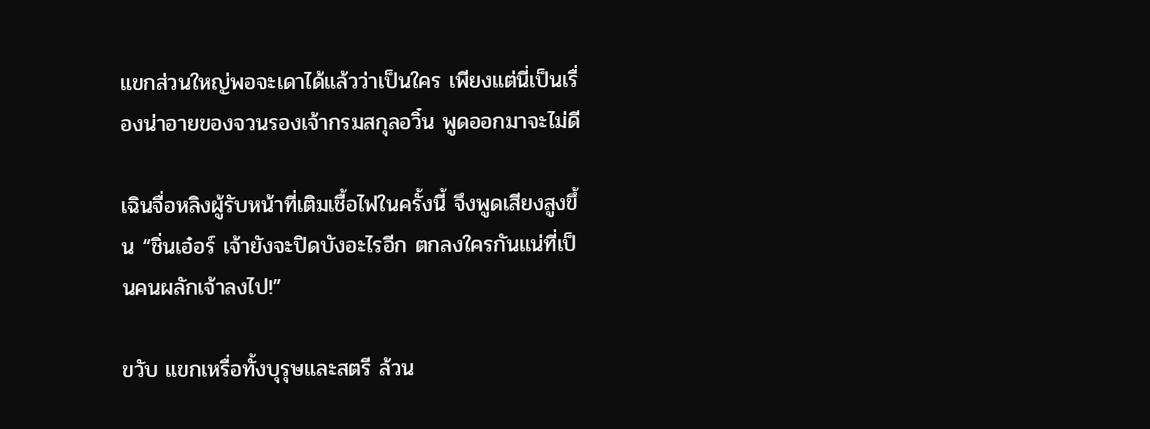แขกส่วนใหญ่พอจะเดาได้แล้วว่าเป็นใคร เพียงแต่นี่เป็นเรื่องน่าอายของจวนรองเจ้ากรมสกุลอวิ๋น พูดออกมาจะไม่ดี

เฉินจื่อหลิงผู้รับหน้าที่เติมเชื้อไฟในครั้งนี้ จึงพูดเสียงสูงขึ้น “ชิ่นเอ๋อร์ เจ้ายังจะปิดบังอะไรอีก ตกลงใครกันแน่ที่เป็นคนผลักเจ้าลงไป!”

ขวับ แขกเหรื่อทั้งบุรุษและสตรี ล้วน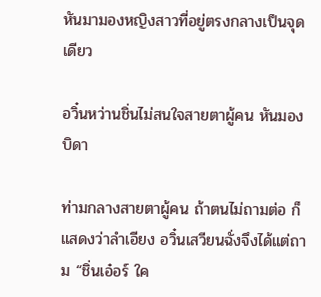หันมามองหญิงสาวที่อยู่ตรงกลางเป็นจุดเดียว

อวิ๋นหว่านชิ่นไม่สนใจสายตาผู้คน หันมองบิดา

ท่ามกลางสายตาผู้คน ถ้าตนไม่ถามต่อ ก็แสดงว่าลำเอียง อวิ๋นเสวียนฉั่งจึงได้แต่ถาม “ชิ่นเอ๋อร์ ใค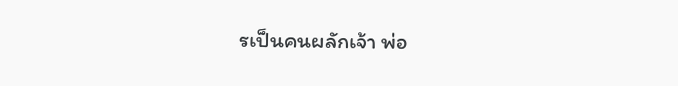รเป็นคนผลักเจ้า พ่อ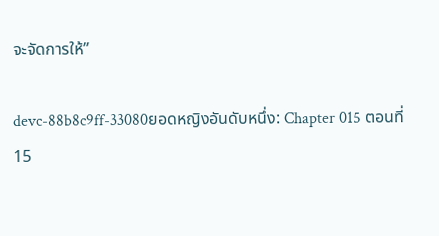จะจัดการให้”

devc-88b8c9ff-33080ยอดหญิงอันดับหนึ่ง: Chapter 015 ตอนที่ 15